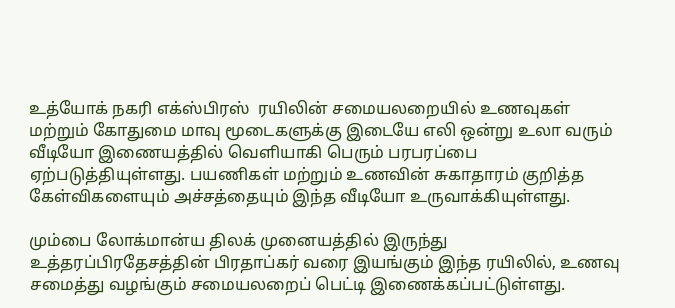உத்யோக் நகரி எக்ஸ்பிரஸ்  ரயிலின் சமையலறையில் உணவுகள் மற்றும் கோதுமை மாவு மூடைகளுக்கு இடையே எலி ஒன்று உலா வரும் வீடியோ இணையத்தில் வெளியாகி பெரும் பரபரப்பை ஏற்படுத்தியுள்ளது. பயணிகள் மற்றும் உணவின் சுகாதாரம் குறித்த கேள்விகளையும் அச்சத்தையும் இந்த வீடியோ உருவாக்கியுள்ளது.

மும்பை லோக்மான்ய திலக் முனையத்தில் இருந்து உத்தரப்பிரதேசத்தின் பிரதாப்கர் வரை இயங்கும் இந்த ரயிலில், உணவு சமைத்து வழங்கும் சமையலறைப் பெட்டி இணைக்கப்பட்டுள்ளது.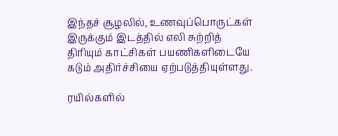இந்தச் சூழலில், உணவுப்பொருட்கள் இருக்கும் இடத்தில் எலி சுற்றித் திரியும் காட்சிகள் பயணிகளிடையே கடும் அதிர்ச்சியை ஏற்படுத்தியுள்ளது.

ரயில்களில்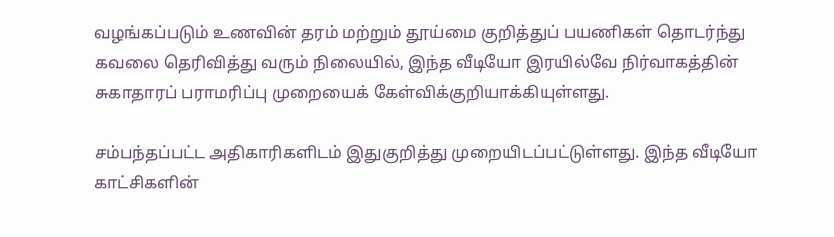வழங்கப்படும் உணவின் தரம் மற்றும் தூய்மை குறித்துப் பயணிகள் தொடர்ந்து கவலை தெரிவித்து வரும் நிலையில், இந்த வீடியோ இரயில்வே நிர்வாகத்தின் சுகாதாரப் பராமரிப்பு முறையைக் கேள்விக்குறியாக்கியுள்ளது.

சம்பந்தப்பட்ட அதிகாரிகளிடம் இதுகுறித்து முறையிடப்பட்டுள்ளது. இந்த வீடியோ காட்சிகளின்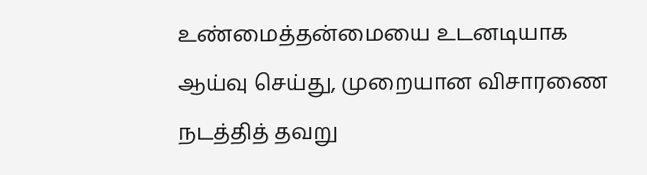உண்மைத்தன்மையை உடனடியாக ஆய்வு செய்து, முறையான விசாரணை நடத்தித் தவறு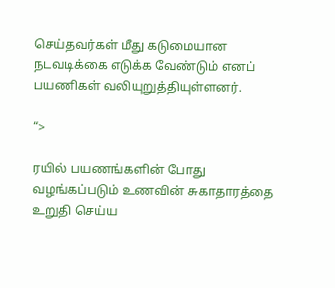செய்தவர்கள் மீது கடுமையான நடவடிக்கை எடுக்க வேண்டும் எனப் பயணிகள் வலியுறுத்தியுள்ளனர்.

“>

ரயில் பயணங்களின் போது வழங்கப்படும் உணவின் சுகாதாரத்தை உறுதி செய்ய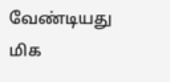வேண்டியது மிக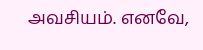அவசியம். எனவே,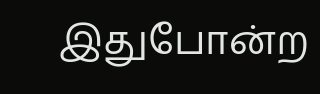இதுபோன்ற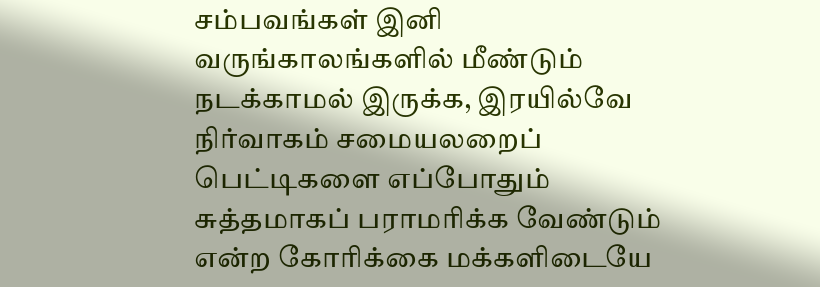சம்பவங்கள் இனி வருங்காலங்களில் மீண்டும் நடக்காமல் இருக்க, இரயில்வே நிர்வாகம் சமையலறைப் பெட்டிகளை எப்போதும் சுத்தமாகப் பராமரிக்க வேண்டும் என்ற கோரிக்கை மக்களிடையே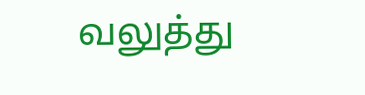வலுத்து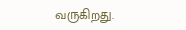வருகிறது.